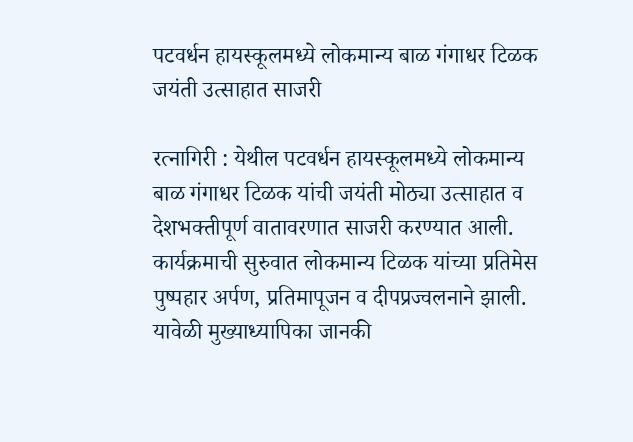पटवर्धन हायस्कूलमध्ये लोकमान्य बाळ गंगाधर टिळक जयंती उत्साहात साजरी

रत्नागिरी : येथील पटवर्धन हायस्कूलमध्ये लोकमान्य बाळ गंगाधर टिळक यांची जयंती मोठ्या उत्साहात व देशभक्तीपूर्ण वातावरणात साजरी करण्यात आली.
कार्यक्रमाची सुरुवात लोकमान्य टिळक यांच्या प्रतिमेस पुष्पहार अर्पण, प्रतिमापूजन व दीपप्रज्वलनाने झाली. यावेळी मुख्याध्यापिका जानकी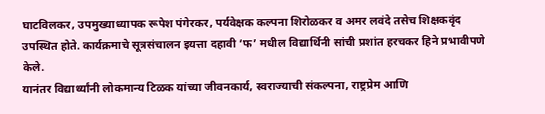घाटविलकर, उपमुख्याध्यापक रूपेश पंगेरकर, पर्यवेक्षक कल्पना शिरोळकर व अमर लवंदे तसेच शिक्षकवृंद उपस्थित होते. कार्यक्रमाचे सूत्रसंचालन इयत्ता दहावी ‘फ’ मधील विद्यार्थिनी सांची प्रशांत हरचकर हिने प्रभावीपणे केले.
यानंतर विद्यार्थ्यांनी लोकमान्य टिळक यांच्या जीवनकार्य, स्वराज्याची संकल्पना, राष्ट्रप्रेम आणि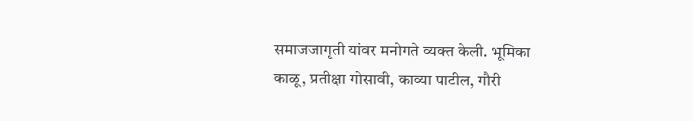समाजजागृती यांवर मनोगते व्यक्त केली. भूमिका काळू, प्रतीक्षा गोसावी, काव्या पाटील, गौरी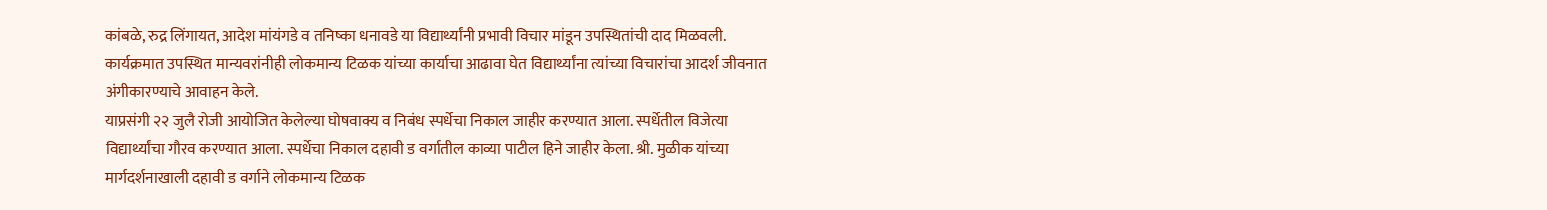कांबळे, रुद्र लिंगायत, आदेश मांयंगडे व तनिष्का धनावडे या विद्यार्थ्यांनी प्रभावी विचार मांडून उपस्थितांची दाद मिळवली.
कार्यक्रमात उपस्थित मान्यवरांनीही लोकमान्य टिळक यांच्या कार्याचा आढावा घेत विद्यार्थ्यांना त्यांच्या विचारांचा आदर्श जीवनात अंगीकारण्याचे आवाहन केले.
याप्रसंगी २२ जुलै रोजी आयोजित केलेल्या घोषवाक्य व निबंध स्पर्धेचा निकाल जाहीर करण्यात आला. स्पर्धेतील विजेत्या विद्यार्थ्यांचा गौरव करण्यात आला. स्पर्धेचा निकाल दहावी ड वर्गातील काव्या पाटील हिने जाहीर केला. श्री. मुळीक यांच्या मार्गदर्शनाखाली दहावी ड वर्गाने लोकमान्य टिळक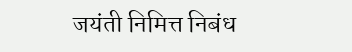जयंती निमित्त निबंध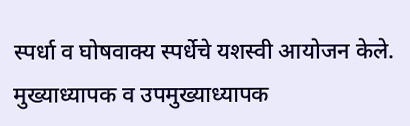स्पर्धा व घोषवाक्य स्पर्धेचे यशस्वी आयोजन केले.
मुख्याध्यापक व उपमुख्याध्यापक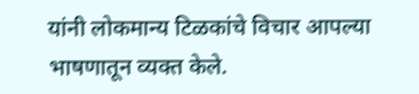यांनी लोकमान्य टिळकांचे विचार आपल्या भाषणातून व्यक्त केले.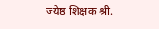ज्येष्ठ शिक्षक श्री.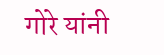गोरे यांनी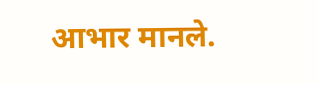आभार मानले.